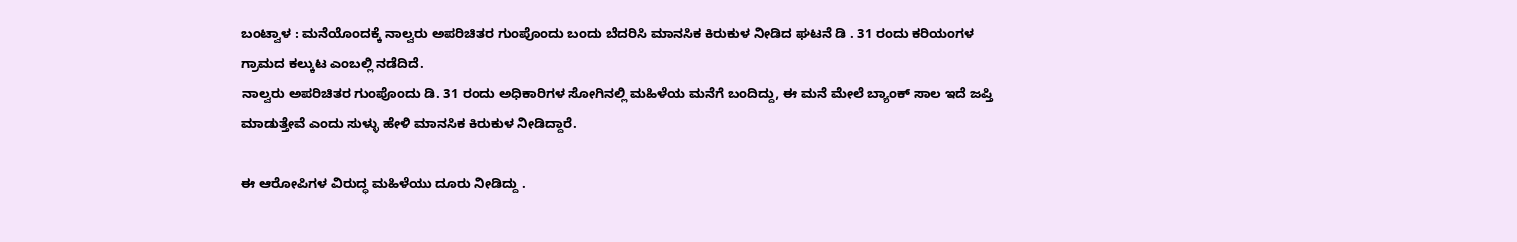ಬಂಟ್ವಾಳ : ಮನೆಯೊಂದಕ್ಕೆ ನಾಲ್ವರು ಅಪರಿಚಿತರ ಗುಂಪೊಂದು ಬಂದು ಬೆದರಿಸಿ ಮಾನಸಿಕ ಕಿರುಕುಳ ನೀಡಿದ ಘಟನೆ ಡಿ . 31 ರಂದು ಕರಿಯಂಗಳ ಗ್ರಾಮದ ಕಲ್ಕುಟ ಎಂಬಲ್ಲಿ ನಡೆದಿದೆ.
ನಾಲ್ವರು ಅಪರಿಚಿತರ ಗುಂಪೊಂದು ಡಿ. 31 ರಂದು ಅಧಿಕಾರಿಗಳ ಸೋಗಿನಲ್ಲಿ ಮಹಿಳೆಯ ಮನೆಗೆ ಬಂದಿದ್ದು, ಈ ಮನೆ ಮೇಲೆ ಬ್ಯಾಂಕ್ ಸಾಲ ಇದೆ ಜಪ್ತಿ ಮಾಡುತ್ತೇವೆ ಎಂದು ಸುಳ್ಳು ಹೇಳಿ ಮಾನಸಿಕ ಕಿರುಕುಳ ನೀಡಿದ್ದಾರೆ.

ಈ ಆರೋಪಿಗಳ ವಿರುದ್ಧ ಮಹಿಳೆಯು ದೂರು ನೀಡಿದ್ದು .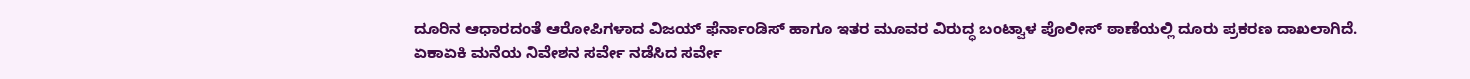ದೂರಿನ ಆಧಾರದಂತೆ ಆರೋಪಿಗಳಾದ ವಿಜಯ್ ಫೆರ್ನಾಂಡಿಸ್ ಹಾಗೂ ಇತರ ಮೂವರ ವಿರುದ್ಧ ಬಂಟ್ವಾಳ ಪೊಲೀಸ್ ಠಾಣೆಯಲ್ಲಿ ದೂರು ಪ್ರಕರಣ ದಾಖಲಾಗಿದೆ.
ಏಕಾಏಕಿ ಮನೆಯ ನಿವೇಶನ ಸರ್ವೇ ನಡೆಸಿದ ಸರ್ವೇ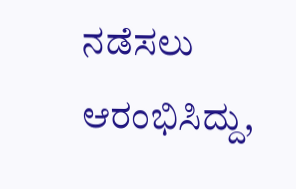ನಡೆಸಲು ಆರಂಭಿಸಿದ್ದು,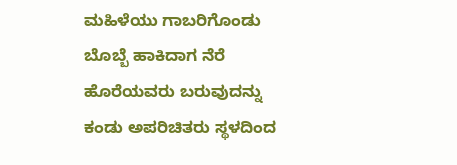ಮಹಿಳೆಯು ಗಾಬರಿಗೊಂಡು ಬೊಬ್ಬೆ ಹಾಕಿದಾಗ ನೆರೆ ಹೊರೆಯವರು ಬರುವುದನ್ನು ಕಂಡು ಅಪರಿಚಿತರು ಸ್ಥಳದಿಂದ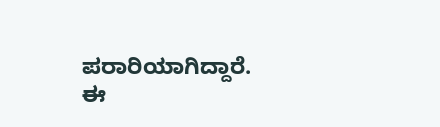ಪರಾರಿಯಾಗಿದ್ದಾರೆ.
ಈ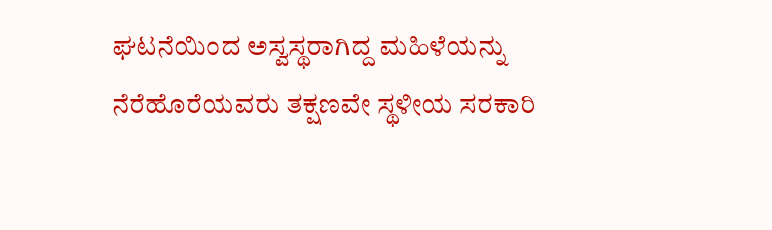ಘಟನೆಯಿಂದ ಅಸ್ವಸ್ಥರಾಗಿದ್ದ ಮಹಿಳೆಯನ್ನು ನೆರೆಹೊರೆಯವರು ತಕ್ಷಣವೇ ಸ್ಥಳೀಯ ಸರಕಾರಿ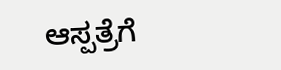ಆಸ್ಪತ್ರೆಗೆ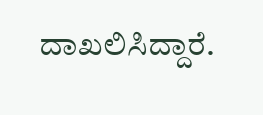ದಾಖಲಿಸಿದ್ದಾರೆ.